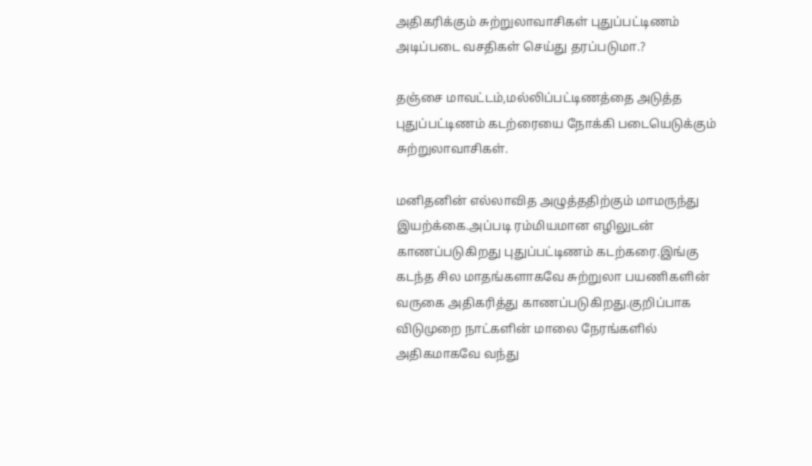அதிகரிக்கும் சுற்றுலாவாசிகள் புதுப்பட்டிணம் அடிப்படை வசதிகள் செய்து தரப்படுமா.?

தஞ்சை மாவட்டம்,மல்லிப்பட்டிணத்தை அடுத்த புதுப்பட்டிணம் கடற்ரையை நோக்கி படையெடுக்கும் சுற்றுலாவாசிகள்.

மனிதனின் எல்லாவித அழுத்ததிற்கும் மாமருந்து இயற்க்கை.அப்படி ரம்மியமான எழிலுடன் காணப்படுகிறது புதுப்பட்டிணம் கடற்கரை.இங்கு கடந்த சில மாதங்களாகவே சுற்றுலா பயணிகளின் வருகை அதிகரித்து காணப்படுகிறது.குறிப்பாக விடுமுறை நாட்களின் மாலை நேரங்களில் அதிகமாகவே வந்து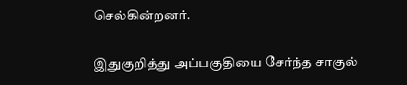செல்கின்றனர்.

இதுகுறித்து அப்பகுதியை சேர்ந்த சாகுல்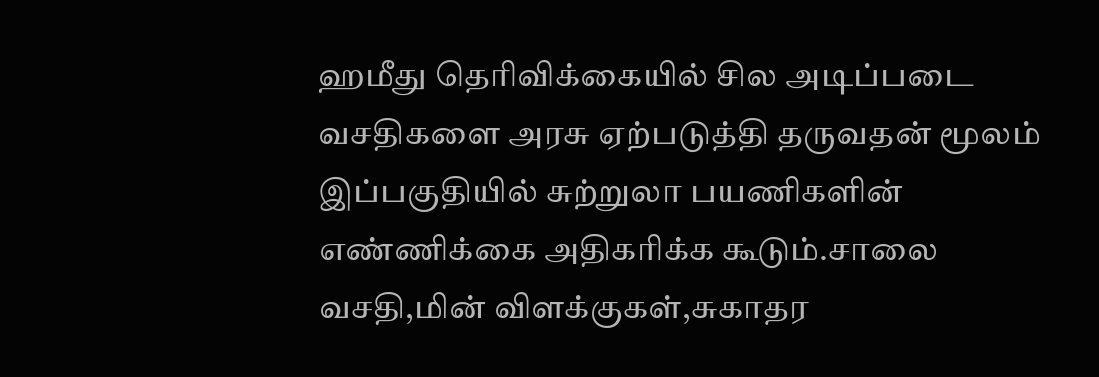ஹமீது தெரிவிக்கையில் சில அடிப்படை வசதிகளை அரசு ஏற்படுத்தி தருவதன் மூலம் இப்பகுதியில் சுற்றுலா பயணிகளின் எண்ணிக்கை அதிகரிக்க கூடும்.சாலை வசதி,மின் விளக்குகள்,சுகாதர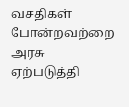வசதிகள் போன்றவற்றை அரசு ஏற்படுத்தி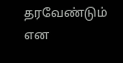தரவேண்டும் என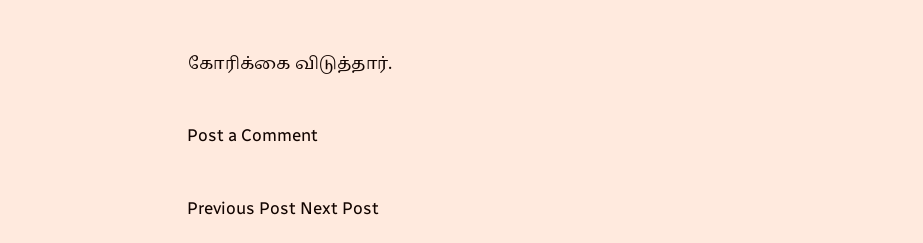கோரிக்கை விடுத்தார்.

Post a Comment

Previous Post Next Post